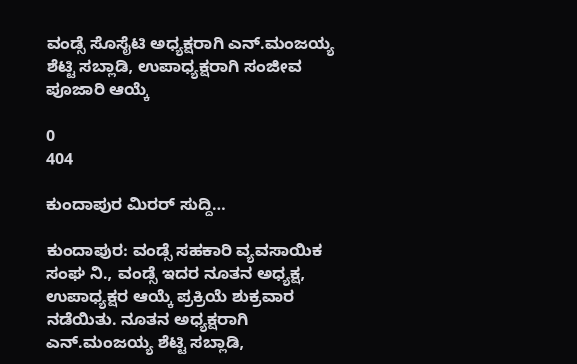ವಂಡ್ಸೆ ಸೊಸೈಟಿ ಅಧ್ಯಕ್ಷರಾಗಿ ಎನ್.ಮಂಜಯ್ಯ ಶೆಟ್ಟಿ ಸಬ್ಲಾಡಿ, ಉಪಾಧ್ಯಕ್ಷರಾಗಿ ಸಂಜೀವ ಪೂಜಾರಿ ಆಯ್ಕೆ

0
404

ಕುಂದಾಪುರ ಮಿರರ್ ಸುದ್ದಿ…

ಕುಂದಾಪುರ: ವಂಡ್ಸೆ ಸಹಕಾರಿ ವ್ಯವಸಾಯಿಕ ಸಂಘ ನಿ., ವಂಡ್ಸೆ ಇದರ ನೂತನ ಅಧ್ಯಕ್ಷ, ಉಪಾಧ್ಯಕ್ಷರ ಆಯ್ಕೆ ಪ್ರಕ್ರಿಯೆ ಶುಕ್ರವಾರ ನಡೆಯಿತು. ನೂತನ ಅಧ್ಯಕ್ಷರಾಗಿ ಎನ್.ಮಂಜಯ್ಯ ಶೆಟ್ಟಿ ಸಬ್ಲಾಡಿ,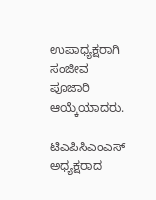ಉಪಾಧ್ಯಕ್ಷರಾಗಿ ಸಂಜೀವ ಪೂಜಾರಿ ಆಯ್ಕೆಯಾದರು.

ಟಿಎಪಿಸಿಎಂಎಸ್‌ ಅಧ್ಯಕ್ಷರಾದ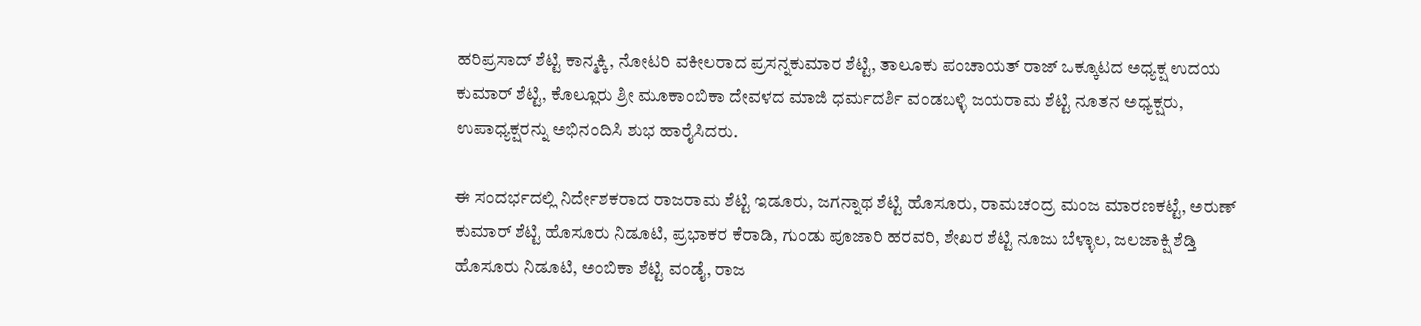ಹರಿಪ್ರಸಾದ್ ಶೆಟ್ಟಿ ಕಾನ್ಮಕ್ಕಿ, ನೋಟರಿ ವಕೀಲರಾದ ಪ್ರಸನ್ನಕುಮಾರ ಶೆಟ್ಟಿ, ತಾಲೂಕು ಪಂಚಾಯತ್ ರಾಜ್ ಒಕ್ಕೂಟದ ಅಧ್ಯಕ್ಷ ಉದಯ ಕುಮಾರ್ ಶೆಟ್ಟಿ, ಕೊಲ್ಲೂರು ಶ್ರೀ ಮೂಕಾಂಬಿಕಾ ದೇವಳದ ಮಾಜಿ ಧರ್ಮದರ್ಶಿ ವಂಡಬಳ್ಳಿ ಜಯರಾಮ ಶೆಟ್ಟಿ ನೂತನ ಅಧ್ಯಕ್ಷರು, ಉಪಾಧ್ಯಕ್ಷರನ್ನು ಅಭಿನಂದಿಸಿ ಶುಭ ಹಾರೈಸಿದರು.

ಈ ಸಂದರ್ಭದಲ್ಲಿ ನಿರ್ದೇಶಕರಾದ ರಾಜರಾಮ ಶೆಟ್ಟಿ ಇಡೂರು, ಜಗನ್ನಾಥ ಶೆಟ್ಟಿ ಹೊಸೂರು, ರಾಮಚ೦ದ್ರ ಮಂಜ ಮಾರಣಕಟ್ಟೆ, ಅರುಣ್ ಕುಮಾರ್ ಶೆಟ್ಟಿ ಹೊಸೂರು ನಿಡೂಟಿ, ಪ್ರಭಾಕರ ಕೆರಾಡಿ, ಗುಂಡು ಪೂಜಾರಿ ಹರವರಿ, ಶೇಖರ ಶೆಟ್ಟಿ ನೂಜು ಬೆಳ್ಳಾಲ, ಜಲಜಾಕ್ಷಿ ಶೆಡ್ತಿ ಹೊಸೂರು ನಿಡೂಟಿ, ಅಂಬಿಕಾ ಶೆಟ್ಟಿ ವಂಡೈ, ರಾಜ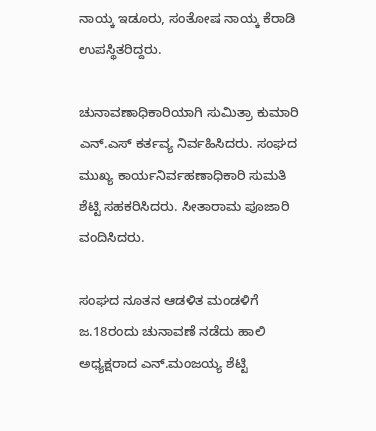ನಾಯ್ಕ ಇಡೂರು, ಸಂತೋಷ ನಾಯ್ಕ ಕೆರಾಡಿ ಉಪಸ್ಥಿತರಿದ್ದರು.

ಚುನಾವಣಾಧಿಕಾರಿಯಾಗಿ ಸುಮಿತ್ರಾ ಕುಮಾರಿ ಎನ್.ಎಸ್ ಕರ್ತವ್ಯ ನಿರ್ವಹಿಸಿದರು. ಸಂಘದ ಮುಖ್ಯ ಕಾರ್ಯನಿರ್ವಹಣಾಧಿಕಾರಿ ಸುಮತಿ ಶೆಟ್ಟಿ ಸಹಕರಿಸಿದರು. ಸೀತಾರಾಮ ಪೂಜಾರಿ ವಂದಿಸಿದರು.

ಸಂಘದ ನೂತನ ಆಡಳಿತ ಮಂಡಳಿಗೆ ಜ.18ರಂದು ಚುನಾವಣೆ ನಡೆದು ಹಾಲಿ ಅಧ್ಯಕ್ಷರಾದ ಎನ್‌.ಮಂಜಯ್ಯ ಶೆಟ್ಟಿ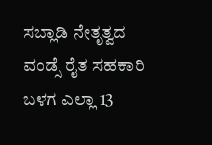ಸಬ್ಲಾಡಿ ನೇತೃತ್ವದ ವಂಡ್ಸೆ ರೈತ ಸಹಕಾರಿ ಬಳಗ ಎಲ್ಲಾ 13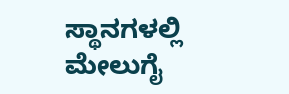ಸ್ಥಾನಗಳಲ್ಲಿ ಮೇಲುಗೈ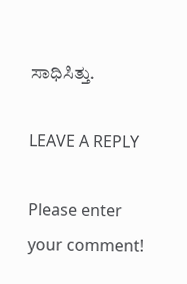ಸಾಧಿಸಿತ್ತು.

LEAVE A REPLY

Please enter your comment!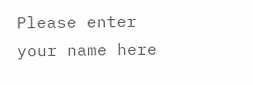Please enter your name here